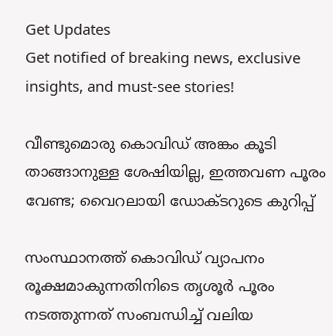Get Updates
Get notified of breaking news, exclusive insights, and must-see stories!

വീണ്ടുമൊരു കൊവിഡ് അങ്കം കൂടി താങ്ങാനുള്ള ശേഷിയില്ല, ഇത്തവണ പൂരം വേണ്ട; വൈറലായി ഡോക്ടറുടെ കുറിപ്പ്

സംസ്ഥാനത്ത് കൊവിഡ് വ്യാപനം രൂക്ഷമാകുന്നതിനിടെ തൃശൂര്‍ പൂരം നടത്തുന്നത് സംബന്ധിച്ച് വലിയ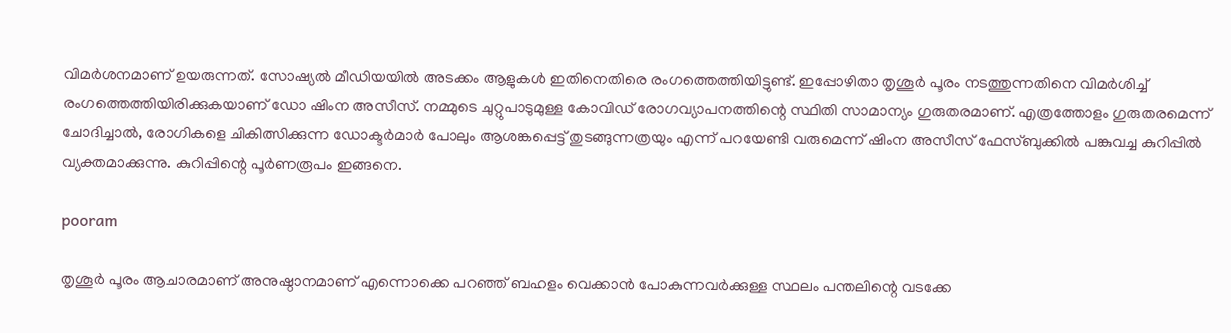വിമര്‍ശനമാണ് ഉയരുന്നത്. സോഷ്യല്‍ മീഡിയയില്‍ അടക്കം ആളുകള്‍ ഇതിനെതിരെ രംഗത്തെത്തിയിട്ടുണ്ട്. ഇപ്പോഴിതാ തൃശൂര്‍ പൂരം നടത്തുന്നതിനെ വിമര്‍ശിച്ച് രംഗത്തെത്തിയിരിക്കുകയാണ് ഡോ ഷിംന അസീസ്. നമ്മുടെ ചുറ്റുപാടുമുള്ള കോവിഡ് രോഗവ്യാപനത്തിന്റെ സ്ഥിതി സാമാന്യം ഗുരുതരമാണ്. എത്രത്തോളം ഗുരുതരമെന്ന് ചോദിച്ചാല്‍, രോഗികളെ ചികിത്സിക്കുന്ന ഡോക്ടര്‍മാര്‍ പോലും ആശങ്കപ്പെട്ട് തുടങ്ങുന്നത്രയും എന്ന് പറയേണ്ടി വരുമെന്ന് ഷിംന അസീസ് ഫേസ്ബുക്കില്‍ പങ്കുവച്ച കുറിപ്പില്‍ വ്യക്തമാക്കുന്നു. കുറിപ്പിന്റെ പൂര്‍ണരൂപം ഇങ്ങനെ.

pooram

തൃശൂര്‍ പൂരം ആചാരമാണ് അനുഷ്ഠാനമാണ് എന്നൊക്കെ പറഞ്ഞ് ബഹളം വെക്കാന്‍ പോകുന്നവര്‍ക്കുള്ള സ്ഥലം പന്തലിന്റെ വടക്കേ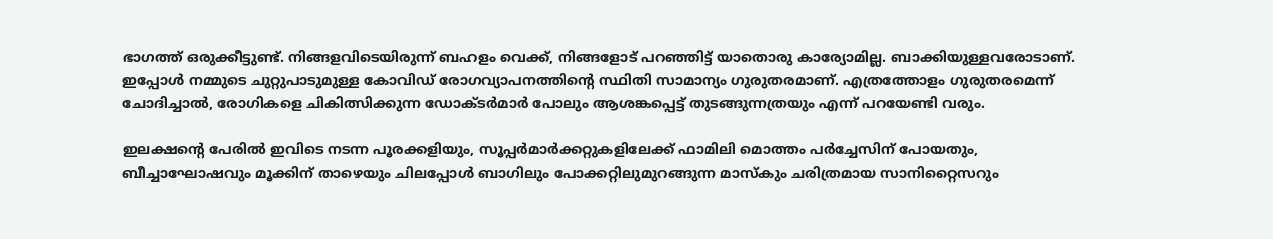ഭാഗത്ത് ഒരുക്കീട്ടുണ്ട്. നിങ്ങളവിടെയിരുന്ന് ബഹളം വെക്ക്, നിങ്ങളോട് പറഞ്ഞിട്ട് യാതൊരു കാര്യോമില്ല. ബാക്കിയുള്ളവരോടാണ്.
ഇപ്പോള്‍ നമ്മുടെ ചുറ്റുപാടുമുള്ള കോവിഡ് രോഗവ്യാപനത്തിന്റെ സ്ഥിതി സാമാന്യം ഗുരുതരമാണ്. എത്രത്തോളം ഗുരുതരമെന്ന് ചോദിച്ചാല്‍, രോഗികളെ ചികിത്സിക്കുന്ന ഡോക്ടര്‍മാര്‍ പോലും ആശങ്കപ്പെട്ട് തുടങ്ങുന്നത്രയും എന്ന് പറയേണ്ടി വരും.

ഇലക്ഷന്റെ പേരില്‍ ഇവിടെ നടന്ന പൂരക്കളിയും, സൂപ്പര്‍മാര്‍ക്കറ്റുകളിലേക്ക് ഫാമിലി മൊത്തം പര്‍ച്ചേസിന് പോയതും, ബീച്ചാഘോഷവും മൂക്കിന് താഴെയും ചിലപ്പോള്‍ ബാഗിലും പോക്കറ്റിലുമുറങ്ങുന്ന മാസ്‌കും ചരിത്രമായ സാനിറ്റൈസറും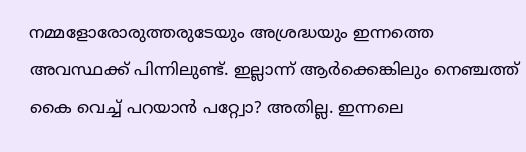നമ്മളോരോരുത്തരുടേയും അശ്രദ്ധയും ഇന്നത്തെ അവസ്ഥക്ക് പിന്നിലുണ്ട്. ഇല്ലാന്ന് ആര്‍ക്കെങ്കിലും നെഞ്ചത്ത് കൈ വെച്ച് പറയാന്‍ പറ്റ്വോ? അതില്ല. ഇന്നലെ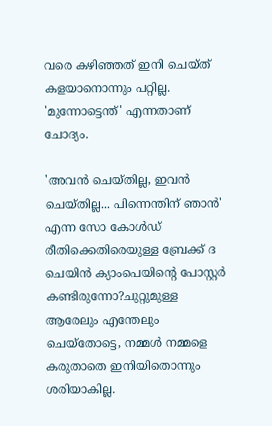വരെ കഴിഞ്ഞത് ഇനി ചെയ്ത് കളയാനൊന്നും പറ്റില്ല. 'മുന്നോട്ടെന്ത്' എന്നതാണ് ചോദ്യം.

'അവന്‍ ചെയ്തില്ല, ഇവന്‍ ചെയ്തില്ല... പിന്നെന്തിന് ഞാന്‍' എന്ന സോ കോള്‍ഡ് രീതിക്കെതിരെയുള്ള ബ്രേക്ക് ദ ചെയിന്‍ ക്യാംപെയിന്റെ പോസ്റ്റര്‍ കണ്ടിരുന്നോ?ചുറ്റുമുള്ള ആരേലും എന്തേലും ചെയ്തോട്ടെ, നമ്മള്‍ നമ്മളെ കരുതാതെ ഇനിയിതൊന്നും ശരിയാകില്ല.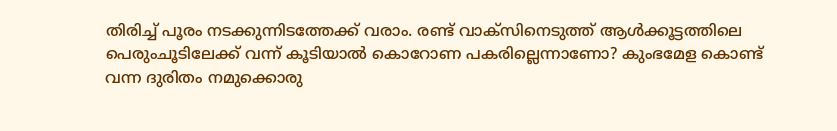തിരിച്ച് പൂരം നടക്കുന്നിടത്തേക്ക് വരാം. രണ്ട് വാക്സിനെടുത്ത് ആള്‍ക്കൂട്ടത്തിലെ പെരുംചൂടിലേക്ക് വന്ന് കൂടിയാല്‍ കൊറോണ പകരില്ലെന്നാണോ? കുംഭമേള കൊണ്ട് വന്ന ദുരിതം നമുക്കൊരു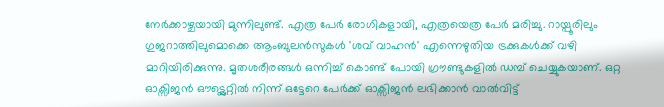നേര്‍ക്കാഴ്ചയായി മുന്നിലുണ്ട്. എത്ര പേര്‍ രോഗികളായി, എത്രയെത്ര പേര്‍ മരിച്ചു. റായ്പൂരിലും ഗുജറാത്തിലുമൊക്കെ ആംബുലന്‍സുകള്‍ 'ശവ് വാഹന്‍' എന്നെഴുതിയ ട്രക്കുകള്‍ക്ക് വഴി മാറിയിരിക്കുന്നു. മൃതശരീരങ്ങള്‍ ഒന്നിച്ച് കൊണ്ട് പോയി ഗ്രൗണ്ടുകളില്‍ ഡമ്പ് ചെയ്യുകയാണ്. ഒറ്റ ഓക്സിജന്‍ ഔട്ട്ലെറ്റില്‍ നിന്ന് ഒട്ടേറെ പേര്‍ക്ക് ഓക്സിജന്‍ ലഭിക്കാന്‍ വാല്‍വിട്ട്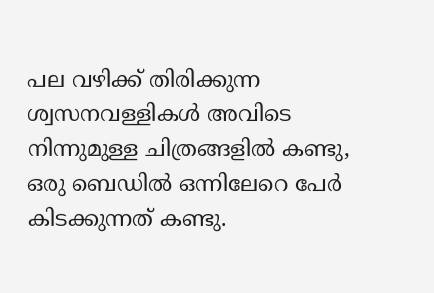പല വഴിക്ക് തിരിക്കുന്ന ശ്വസനവള്ളികള്‍ അവിടെ നിന്നുമുള്ള ചിത്രങ്ങളില്‍ കണ്ടു, ഒരു ബെഡില്‍ ഒന്നിലേറെ പേര്‍ കിടക്കുന്നത് കണ്ടു.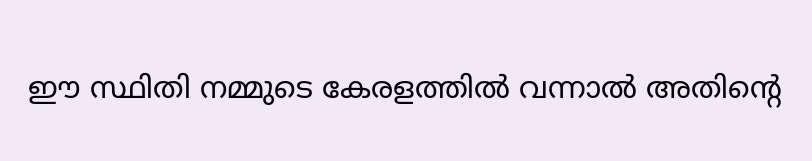ഈ സ്ഥിതി നമ്മുടെ കേരളത്തില്‍ വന്നാല്‍ അതിന്റെ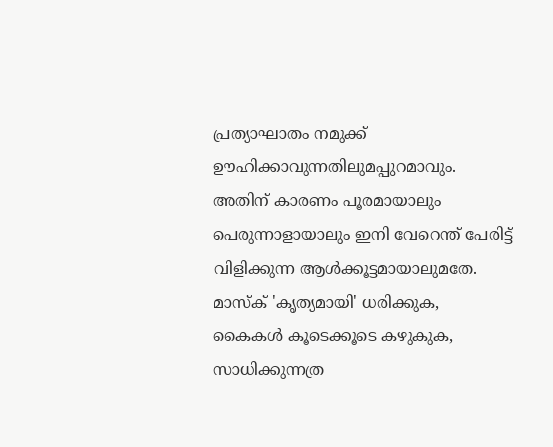പ്രത്യാഘാതം നമുക്ക് ഊഹിക്കാവുന്നതിലുമപ്പുറമാവും. അതിന് കാരണം പൂരമായാലും പെരുന്നാളായാലും ഇനി വേറെന്ത് പേരിട്ട് വിളിക്കുന്ന ആള്‍ക്കൂട്ടമായാലുമതേ.
മാസ്‌ക് 'കൃത്യമായി' ധരിക്കുക, കൈകള്‍ കൂടെക്കൂടെ കഴുകുക, സാധിക്കുന്നത്ര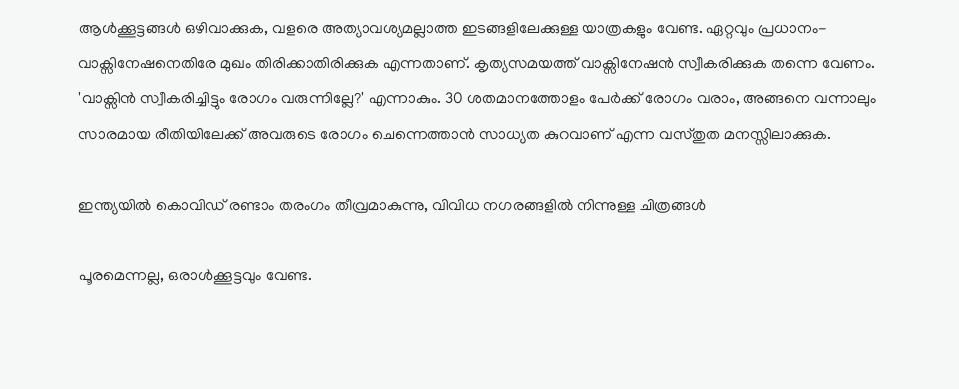ആള്‍ക്കൂട്ടങ്ങള്‍ ഒഴിവാക്കുക, വളരെ അത്യാവശ്യമല്ലാത്ത ഇടങ്ങളിലേക്കുള്ള യാത്രകളും വേണ്ട. ഏറ്റവും പ്രധാനം- വാക്സിനേഷനെതിരേ മുഖം തിരിക്കാതിരിക്കുക എന്നതാണ്. കൃത്യസമയത്ത് വാക്സിനേഷന്‍ സ്വീകരിക്കുക തന്നെ വേണം. 'വാക്സിന്‍ സ്വീകരിച്ചിട്ടും രോഗം വരുന്നില്ലേ?' എന്നാകും. 30 ശതമാനത്തോളം പേര്‍ക്ക് രോഗം വരാം, അങ്ങനെ വന്നാലും സാരമായ രീതിയിലേക്ക് അവരുടെ രോഗം ചെന്നെത്താന്‍ സാധ്യത കുറവാണ് എന്ന വസ്തുത മനസ്സിലാക്കുക.

ഇന്ത്യയില്‍ കൊവിഡ് രണ്ടാം തരംഗം തീവ്രമാകുന്നു, വിവിധ നഗരങ്ങളില്‍ നിന്നുള്ള ചിത്രങ്ങള്‍

പൂരമെന്നല്ല, ഒരാള്‍ക്കൂട്ടവും വേണ്ട.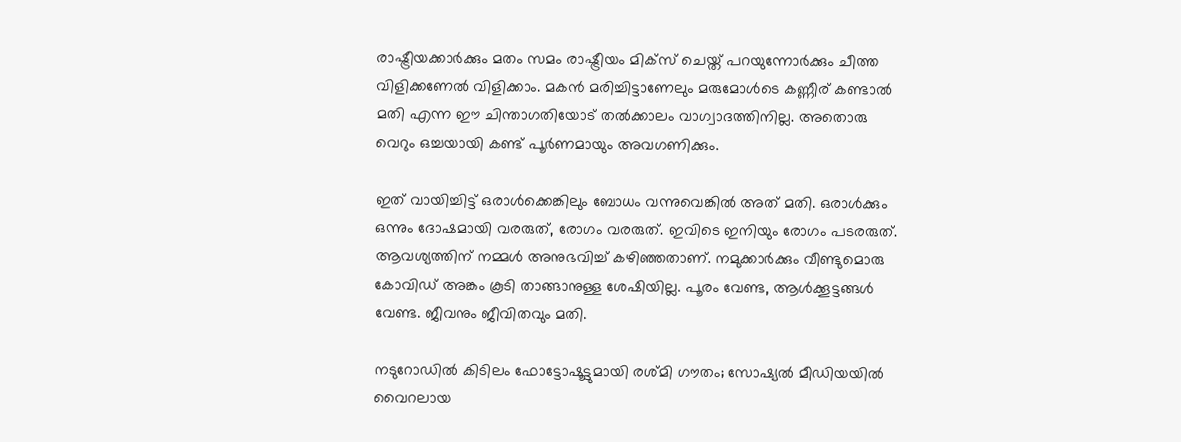രാഷ്ട്രീയക്കാര്‍ക്കും മതം സമം രാഷ്ട്രീയം മിക്സ് ചെയ്ത് പറയുന്നോര്‍ക്കും ചീത്ത വിളിക്കണേല്‍ വിളിക്കാം. മകന്‍ മരിച്ചിട്ടാണേലും മരുമോള്‍ടെ കണ്ണീര് കണ്ടാല്‍ മതി എന്ന ഈ ചിന്താഗതിയോട് തല്‍ക്കാലം വാഗ്വാദത്തിനില്ല. അതൊരു വെറും ഒച്ചയായി കണ്ട് പൂര്‍ണമായും അവഗണിക്കും.

ഇത് വായിച്ചിട്ട് ഒരാള്‍ക്കെങ്കിലും ബോധം വന്നുവെങ്കില്‍ അത് മതി. ഒരാള്‍ക്കും ഒന്നും ദോഷമായി വരരുത്, രോഗം വരരുത്. ഇവിടെ ഇനിയും രോഗം പടരരുത്. ആവശ്യത്തിന് നമ്മള്‍ അനുഭവിച്ച് കഴിഞ്ഞതാണ്. നമുക്കാര്‍ക്കും വീണ്ടുമൊരു കോവിഡ് അങ്കം കൂടി താങ്ങാനുള്ള ശേഷിയില്ല. പൂരം വേണ്ട, ആള്‍ക്കൂട്ടങ്ങള്‍ വേണ്ട. ജീവനും ജീവിതവും മതി.

നടുറോഡിൽ‍ കിടിലം ഫോട്ടോഷൂട്ടുമായി രശ്മി ഗൗതം; സോഷ്യല്‍ മീഡിയയിൽ‍ വൈറലായ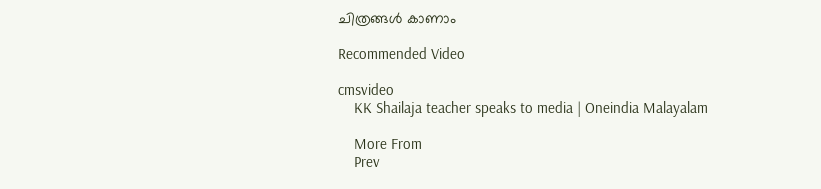ചിത്രങ്ങള്‍ കാണാം

Recommended Video

cmsvideo
    KK Shailaja teacher speaks to media | Oneindia Malayalam

    More From
    Prev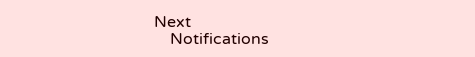Next
    Notifications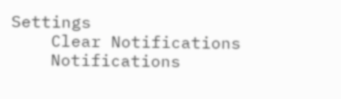Settings
    Clear Notifications
    Notifications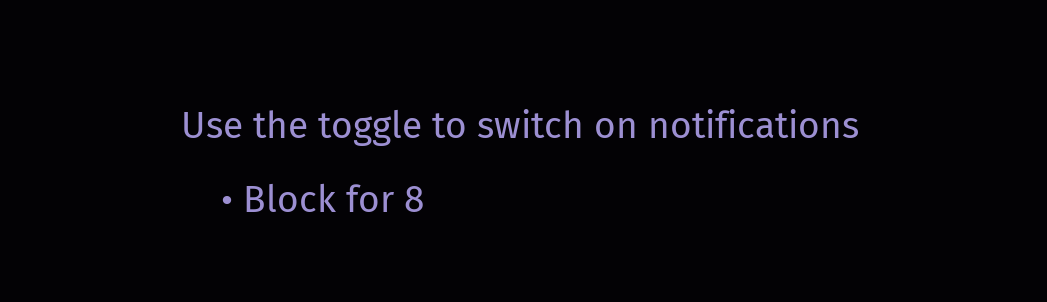Use the toggle to switch on notifications
    • Block for 8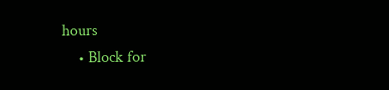hours
    • Block for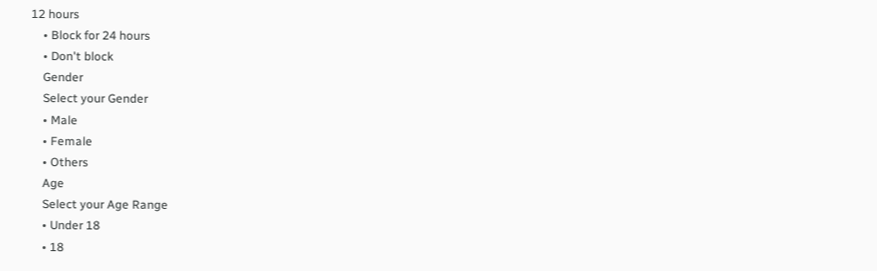12 hours
    • Block for 24 hours
    • Don't block
    Gender
    Select your Gender
    • Male
    • Female
    • Others
    Age
    Select your Age Range
    • Under 18
    • 18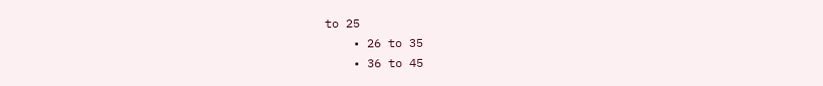to 25
    • 26 to 35
    • 36 to 45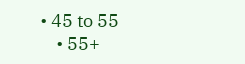• 45 to 55
    • 55+